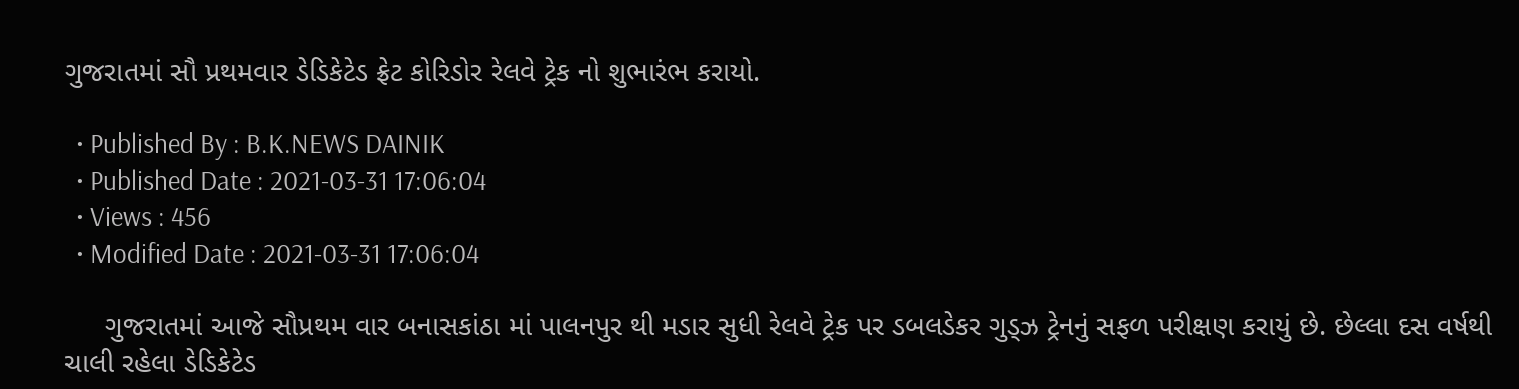ગુજરાતમાં સૌ પ્રથમવાર ડેડિકેટેડ ફ્રેટ કોરિડોર રેલવે ટ્રેક નો શુભારંભ કરાયો.

  • Published By : B.K.NEWS DAINIK
  • Published Date : 2021-03-31 17:06:04
  • Views : 456
  • Modified Date : 2021-03-31 17:06:04

     ગુજરાતમાં આજે સૌપ્રથમ વાર બનાસકાંઠા માં પાલનપુર થી મડાર સુધી રેલવે ટ્રેક પર ડબલડેકર ગુડ્ઝ ટ્રેનનું સફળ પરીક્ષણ કરાયું છે. છેલ્લા દસ વર્ષથી ચાલી રહેલા ડેડિકેટેડ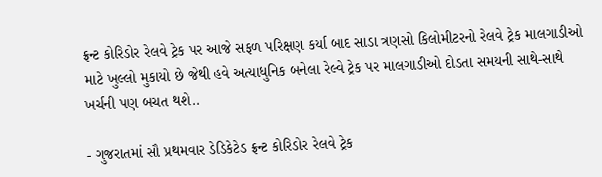ફ્રન્ટ કોરિડોર રેલવે ટ્રેક પર આજે સફળ પરિક્ષણ કર્યા બાદ સાડા ત્રણસો કિલોમીટરનો રેલવે ટ્રેક માલગાડીઓ માટે ખુલ્લો મુકાયો છે જેથી હવે અત્યાધુનિક બનેલા રેલ્વે ટ્રેક પર માલગાડીઓ દોડતા સમયની સાથે-સાથે ખર્ચની પણ બચત થશે..

- ગુજરાતમાં સૌ પ્રથમવાર ડેડિકેટેડ ફ્રન્ટ કોરિડોર રેલવે ટ્રેક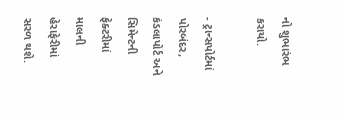નો શુભારંભ કરાયો.

- ટ્રાન્સપોર્ટમાં પોરબંદર, કંડલાપોર્ટ અને સિમેન્ટની ફેક્ટરીમાં માલની હેરાફેરીમાં સરળ થશે.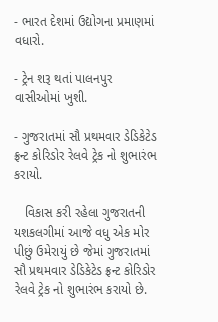- ભારત દેશમાં ઉદ્યોગના પ્રમાણમાં વધારો.

- ટ્રેન શરૂ થતાં પાલનપુર વાસીઓમાં ખુશી.

- ગુજરાતમાં સૌ પ્રથમવાર ડેડિકેટેડ ફ્રન્ટ કોરિડોર રેલવે ટ્રેક નો શુભારંભ કરાયો.

   વિકાસ કરી રહેલા ગુજરાતની યશકલગીમાં આજે વધુ એક મોર પીછું ઉમેરાયું છે જેમાં ગુજરાતમાં સૌ પ્રથમવાર ડેડિકેટેડ ફ્રન્ટ કોરિડોર રેલવે ટ્રેક નો શુભારંભ કરાયો છે.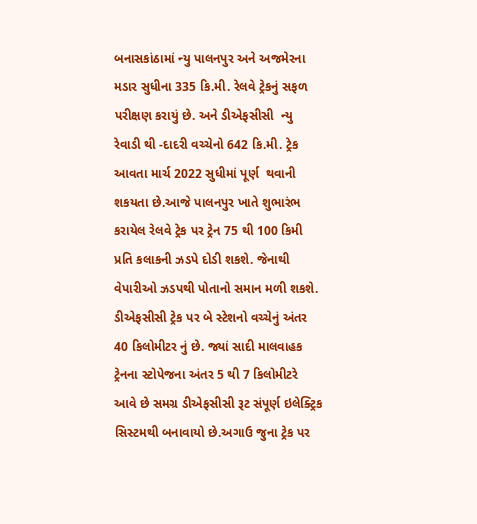બનાસકાંઠામાં ન્યુ પાલનપુર અને અજમેરના મડાર સુધીના 335 કિ.મી. રેલવે ટ્રેકનું સફળ પરીક્ષણ કરાયું છે. અને ડીએફસીસી  ન્યુ રેવાડી થી -દાદરી વચ્ચેનો 642 કિ.મી. ટ્રેક આવતા માર્ચ 2022 સુધીમાં પૂર્ણ  થવાની શકયતા છે.આજે પાલનપુર ખાતે શુભારંભ કરાયેલ રેલવે ટ્રેક પર ટ્રેન 75 થી 100 કિમી પ્રતિ કલાકની ઝડપે દોડી શકશે. જેનાથી વેપારીઓ ઝડપથી પોતાનો સમાન મળી શકશે. ડીએફસીસી ટ્રેક પર બે સ્ટેશનો વચ્ચેનું અંતર 40 કિલોમીટર નું છે. જ્યાં સાદી માલવાહક ટ્રેનના સ્ટોપેજના અંતર 5 થી 7 કિલોમીટરે આવે છે સમગ્ર ડીએફસીસી રૂટ સંપૂર્ણ ઇલેક્ટ્રિક સિસ્ટમથી બનાવાયો છે.અગાઉ જુના ટ્રેક પર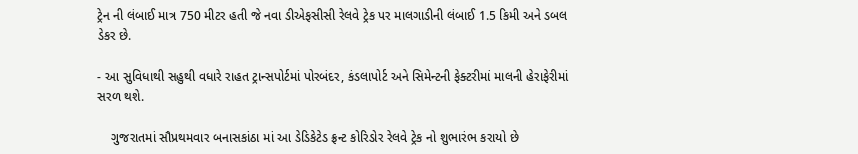ટ્રેન ની લંબાઈ માત્ર 750 મીટર હતી જે નવા ડીએફસીસી રેલવે ટ્રેક પર માલગાડીની લંબાઈ 1.5 કિમી અને ડબલ ડેકર છે.

- આ સુવિધાથી સહુથી વધારે રાહત ટ્રાન્સપોર્ટમાં પોરબંદર, કંડલાપોર્ટ અને સિમેન્ટની ફેક્ટરીમાં માલની હેરાફેરીમાં સરળ થશે.

    ગુજરાતમાં સૌપ્રથમવાર બનાસકાંઠા માં આ ડેડિકેટેડ ફ્રન્ટ કોરિડોર રેલવે ટ્રેક નો શુભારંભ કરાયો છે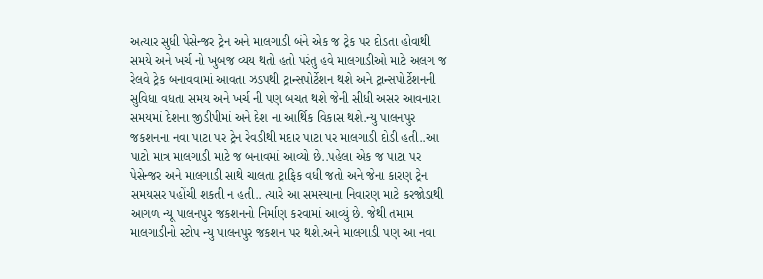અત્યાર સુધી પેસેન્જર ટ્રેન અને માલગાડી બંને એક જ ટ્રેક પર દોડતા હોવાથી સમયે અને ખર્ચ નો ખુબજ વ્યય થતો હતો પરંતુ હવે માલગાડીઓ માટે અલગ જ રેલવે ટ્રેક બનાવવામાં આવતા ઝડપથી ટ્રાન્સપોર્ટેશન થશે અને ટ્રાન્સપોર્ટેશનની સુવિધા વધતા સમય અને ખર્ચ ની પણ બચત થશે જેની સીધી અસર આવનારા સમયમાં દેશના જીડીપીમાં અને દેશ ના આર્થિક વિકાસ થશે.ન્યુ પાલનપુર જકશનના નવા પાટા પર ટ્રેન રેવડીથી મદાર પાટા પર માલગાડી દોડી હતી..આ પાટો માત્ર માલગાડી માટે જ બનાવમાં આવ્યો છે..પહેલા એક જ પાટા પર પેસેન્જર અને માલગાડી સાથે ચાલતા ટ્રાફિક વધી જતો અને જેના કારણ ટ્રેન સમયસર પહોંચી શકતી ન હતી.. ત્યારે આ સમસ્યાના નિવારણ માટે કરજોડાથી આગળ ન્યૂ પાલનપુર જકશનનો નિર્માણ કરવામાં આવ્યું છે. જેથી તમામ માલગાડીનો સ્ટોપ ન્યુ પાલનપુર જકશન પર થશે.અને માલગાડી પણ આ નવા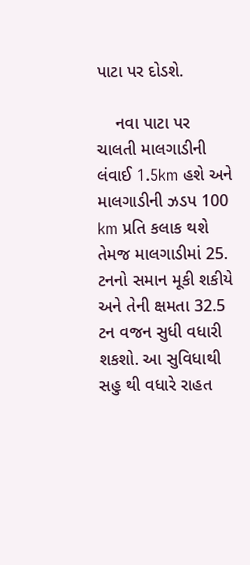પાટા પર દોડશે.

    નવા પાટા પર ચાલતી માલગાડીની લંવાઈ 1.5km હશે અને માલગાડીની ઝડપ 100 km પ્રતિ કલાક થશે તેમજ માલગાડીમાં 25. ટનનો સમાન મૂકી શકીયે અને તેની ક્ષમતા 32.5 ટન વજન સુધી વધારી શકશો. આ સુવિધાથી સહુ થી વધારે રાહત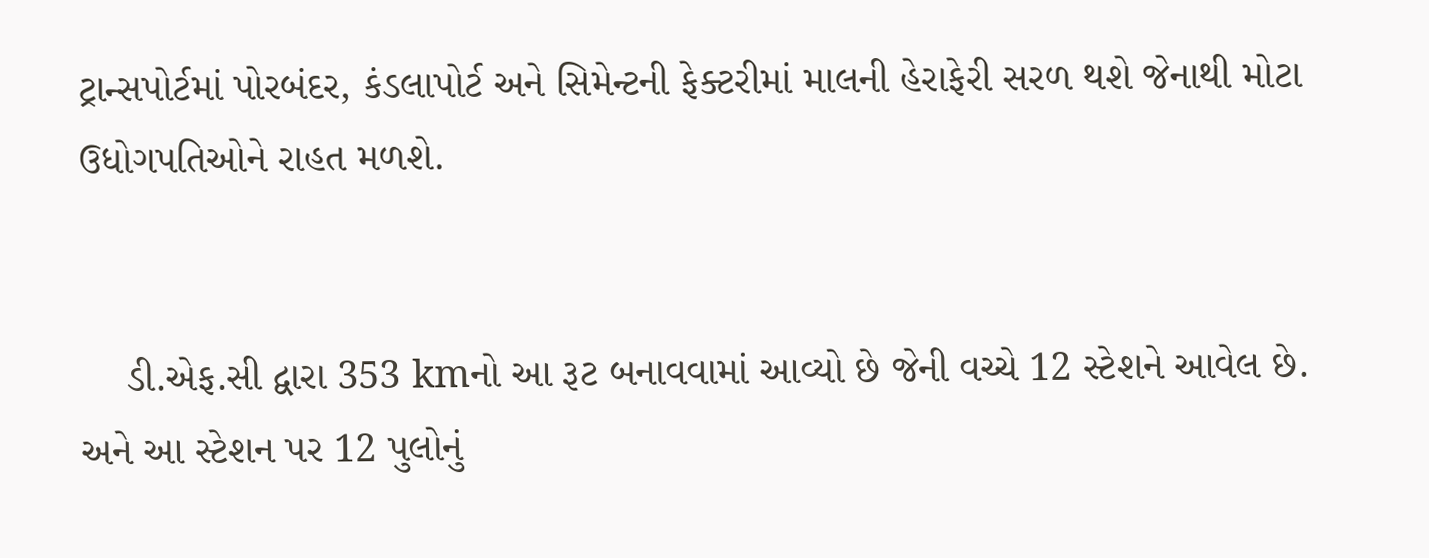ટ્રાન્સપોર્ટમાં પોરબંદર, કંડલાપોર્ટ અને સિમેન્ટની ફેક્ટરીમાં માલની હેરાફેરી સરળ થશે જેનાથી મોટા ઉધોગપતિઓને રાહત મળશે.


    ડી.એફ.સી દ્વારા 353 kmનો આ રૂટ બનાવવામાં આવ્યો છે જેની વચ્ચે 12 સ્ટેશને આવેલ છે. અને આ સ્ટેશન પર 12 પુલોનું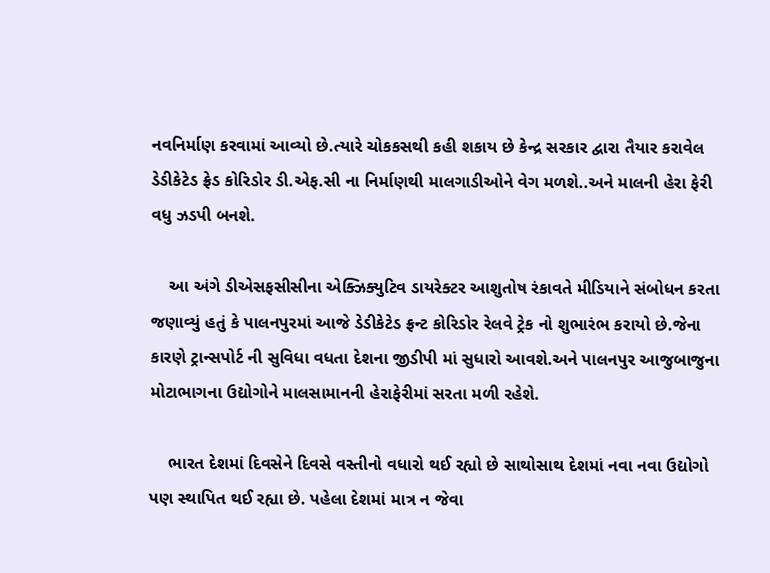નવનિર્માણ કરવામાં આવ્યો છે.ત્યારે ચોકકસથી કહી શકાય છે કેન્દ્ર સરકાર દ્વારા તૈયાર કરાવેલ ડેડીકેટેડ ફ્રેડ કોરિડોર ડી.એફ.સી ના નિર્માણથી માલગાડીઓને વેગ મળશે..અને માલની હેરા ફેરી વધુ ઝડપી બનશે.

    આ અંગે ડીએસફસીસીના એક્ઝિક્યુટિવ ડાયરેક્ટર આશુતોષ રંકાવતે મીડિયાને સંબોધન કરતા જણાવ્યું હતું કે પાલનપુરમાં આજે ડેડીકેટેડ ફ્રન્ટ કોરિડોર રેલવે ટ્રેક નો શુભારંભ કરાયો છે.જેના કારણે ટ્રાન્સપોર્ટ ની સુવિધા વધતા દેશના જીડીપી માં સુધારો આવશે.અને પાલનપુર આજુબાજુના મોટાભાગના ઉદ્યોગોને માલસામાનની હેરાફેરીમાં સરતા મળી રહેશે.

    ભારત દેશમાં દિવસેને દિવસે વસ્તીનો વધારો થઈ રહ્યો છે સાથોસાથ દેશમાં નવા નવા ઉદ્યોગો પણ સ્થાપિત થઈ રહ્યા છે. પહેલા દેશમાં માત્ર ન જેવા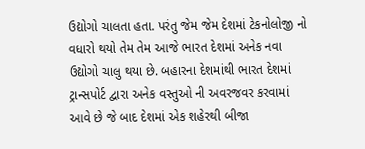ઉદ્યોગો ચાલતા હતા. પરંતુ જેમ જેમ દેશમાં ટેકનોલોજી નો વધારો થયો તેમ તેમ આજે ભારત દેશમાં અનેક નવા ઉદ્યોગો ચાલુ થયા છે. બહારના દેશમાંથી ભારત દેશમાં ટ્રાન્સપોર્ટ દ્વારા અનેક વસ્તુઓ ની અવરજવર કરવામાં આવે છે જે બાદ દેશમાં એક શહેરથી બીજા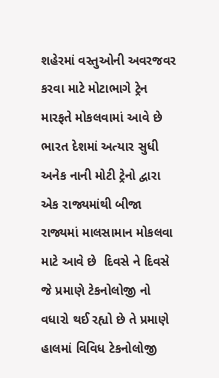શહેરમાં વસ્તુઓની અવરજવર કરવા માટે મોટાભાગે ટ્રેન મારફતે મોકલવામાં આવે છે ભારત દેશમાં અત્યાર સુધી અનેક નાની મોટી ટ્રેનો દ્વારા એક રાજ્યમાંથી બીજા રાજ્યમાં માલસામાન મોકલવા માટે આવે છે  દિવસે ને દિવસે જે પ્રમાણે ટેકનોલોજી નો વધારો થઈ રહ્યો છે તે પ્રમાણે હાલમાં વિવિધ ટેકનોલોજી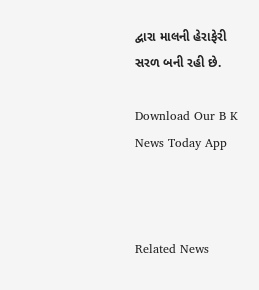દ્વારા માલની હેરાફેરી સરળ બની રહી છે.

Download Our B K News Today App



Related News